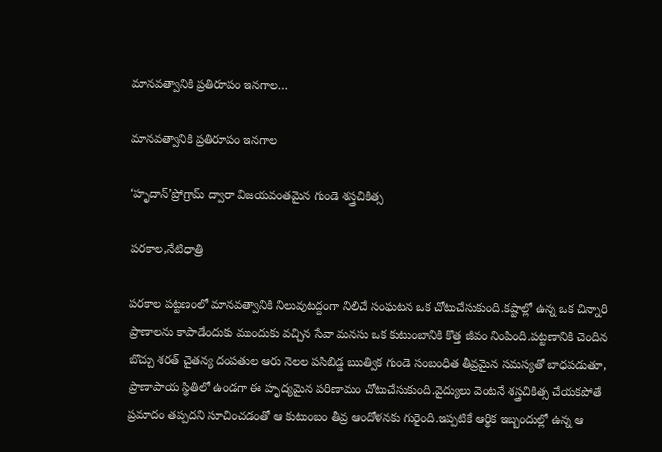మానవత్వానికి ప్రతిరూపం ఇనగాల…

మానవత్వానికి ప్రతిరూపం ఇనగాల

‘హృదాన్’ప్రోగ్రామ్ ద్వారా విజయవంతమైన గుండె శస్త్రచికిత్స

పరకాల,నేటిధాత్రి

పరకాల పట్టణంలో మానవత్వానికి నిలువుటద్దంగా నిలిచే సంఘటన ఒక చోటుచేసుకుంది.కష్టాల్లో ఉన్న ఒక చిన్నారి ప్రాణాలను కాపాడేందుకు ముందుకు వచ్చిన సేవా మనసు ఒక కుటుంబానికి కొత్త జీవం నింపింది.పట్టణానికి చెందిన బొచ్చు శరత్ చైతన్య దంపతుల ఆరు నెలల పసిబిడ్డ ఋత్విక గుండె సంబంధిత తీవ్రమైన సమస్యతో బాధపడుతూ, ప్రాణాపాయ స్థితిలో ఉండగా ఈ హృద్యమైన పరిణామం చోటుచేసుకుంది.వైద్యులు వెంటనే శస్త్రచికిత్స చేయకపోతే ప్రమాదం తప్పదని సూచించడంతో ఆ కుటుంబం తీవ్ర ఆందోళనకు గురైంది.ఇప్పటికే ఆర్థిక ఇబ్బందుల్లో ఉన్న ఆ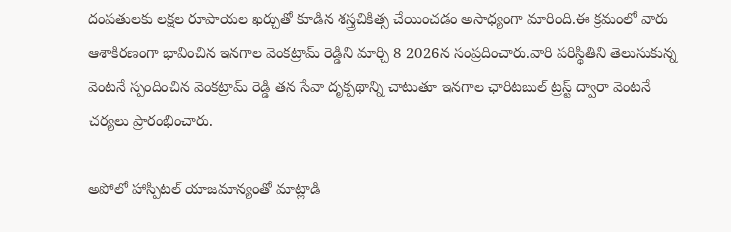దంపతులకు లక్షల రూపాయల ఖర్చుతో కూడిన శస్త్రచికిత్స చేయించడం అసాధ్యంగా మారింది.ఈ క్రమంలో వారు ఆశాకిరణంగా భావించిన ఇనగాల వెంకట్రామ్ రెడ్డిని మార్చి 8 2026న సంప్రదించారు.వారి పరిస్థితిని తెలుసుకున్న వెంటనే స్పందించిన వెంకట్రామ్ రెడ్డి తన సేవా దృక్పథాన్ని చాటుతూ ఇనగాల ఛారిటబుల్ ట్రస్ట్ ద్వారా వెంటనే చర్యలు ప్రారంభించారు.

అపోలో హాస్పిటల్ యాజమాన్యంతో మాట్లాడి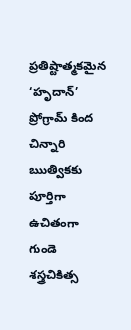ప్రతిష్టాత్మకమైన ‘హృదాన్’ ప్రోగ్రామ్ కింద చిన్నారి ఋత్వికకు పూర్తిగా ఉచితంగా గుండె శస్త్రచికిత్స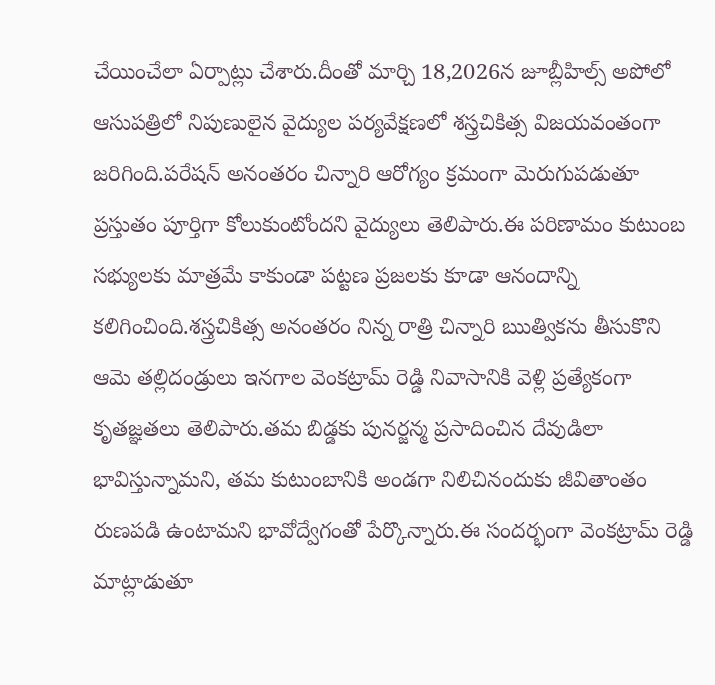చేయించేలా ఏర్పాట్లు చేశారు.దీంతో మార్చి 18,2026న జూబ్లీహిల్స్ అపోలో ఆసుపత్రిలో నిపుణులైన వైద్యుల పర్యవేక్షణలో శస్త్రచికిత్స విజయవంతంగా జరిగింది.పరేషన్ అనంతరం చిన్నారి ఆరోగ్యం క్రమంగా మెరుగుపడుతూ ప్రస్తుతం పూర్తిగా కోలుకుంటోందని వైద్యులు తెలిపారు.ఈ పరిణామం కుటుంబ సభ్యులకు మాత్రమే కాకుండా పట్టణ ప్రజలకు కూడా ఆనందాన్ని కలిగించింది.శస్త్రచికిత్స అనంతరం నిన్న రాత్రి చిన్నారి ఋత్వికను తీసుకొని ఆమె తల్లిదండ్రులు ఇనగాల వెంకట్రామ్ రెడ్డి నివాసానికి వెళ్లి ప్రత్యేకంగా కృతజ్ఞతలు తెలిపారు.తమ బిడ్డకు పునర్జన్మ ప్రసాదించిన దేవుడిలా భావిస్తున్నామని, తమ కుటుంబానికి అండగా నిలిచినందుకు జీవితాంతం రుణపడి ఉంటామని భావోద్వేగంతో పేర్కొన్నారు.ఈ సందర్భంగా వెంకట్రామ్ రెడ్డి మాట్లాడుతూ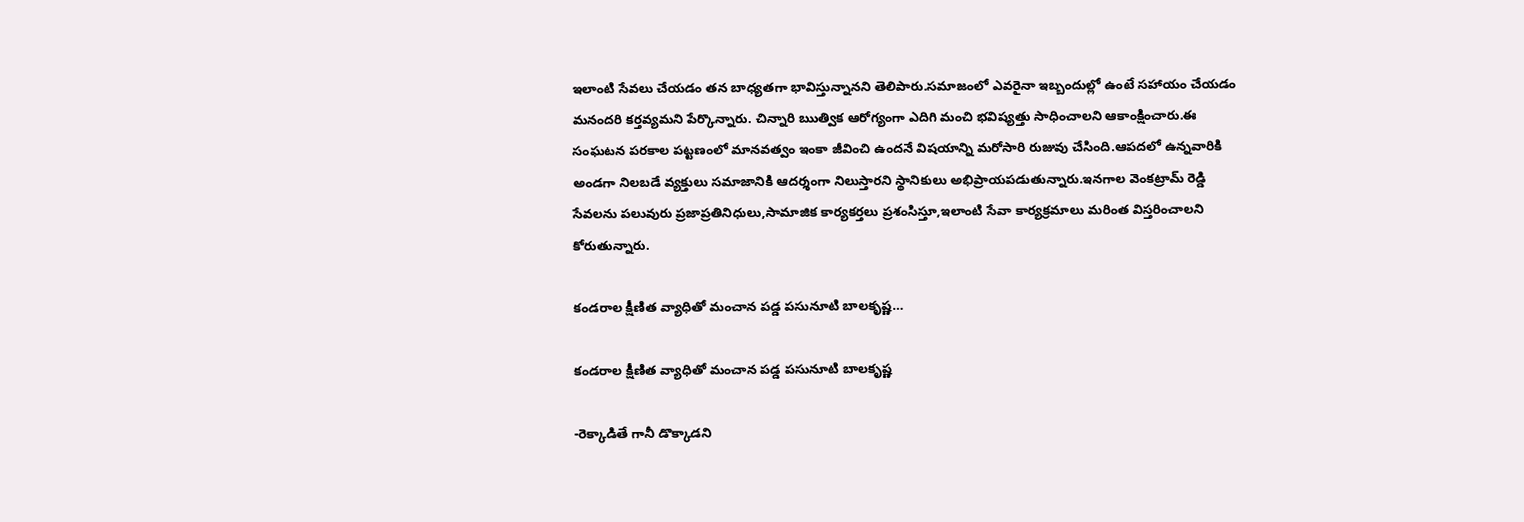ఇలాంటి సేవలు చేయడం తన బాధ్యతగా భావిస్తున్నానని తెలిపారు.సమాజంలో ఎవరైనా ఇబ్బందుల్లో ఉంటే సహాయం చేయడం మనందరి కర్తవ్యమని పేర్కొన్నారు. చిన్నారి ఋత్విక ఆరోగ్యంగా ఎదిగి మంచి భవిష్యత్తు సాధించాలని ఆకాంక్షించారు.ఈ సంఘటన పరకాల పట్టణంలో మానవత్వం ఇంకా జీవించి ఉందనే విషయాన్ని మరోసారి రుజువు చేసింది.ఆపదలో ఉన్నవారికి అండగా నిలబడే వ్యక్తులు సమాజానికి ఆదర్శంగా నిలుస్తారని స్థానికులు అభిప్రాయపడుతున్నారు.ఇనగాల వెంకట్రామ్ రెడ్డి సేవలను పలువురు ప్రజాప్రతినిధులు,సామాజిక కార్యకర్తలు ప్రశంసిస్తూ,ఇలాంటి సేవా కార్యక్రమాలు మరింత విస్తరించాలని కోరుతున్నారు.

కండరాల క్షీణిత వ్యాధితో మంచాన పడ్డ పసునూటి బాలకృష్ణ…

కండరాల క్షీణిత వ్యాధితో మంచాన పడ్డ పసునూటి బాలకృష్ణ

-రెక్కాడితే గానీ డొక్కాడని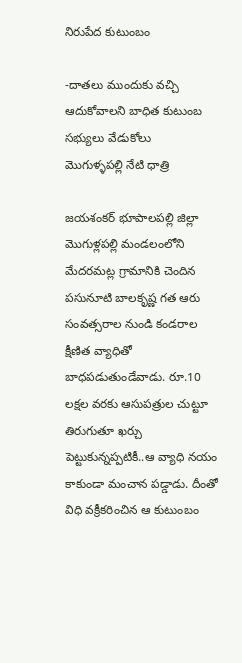నిరుపేద కుటుంబం

-దాతలు ముందుకు వచ్చి ఆదుకోవాలని బాధిత కుటుంబ సభ్యులు వేడుకోలు
మొగుళ్ళపల్లి నేటి ధాత్రి

జయశంకర్ భూపాలపల్లి జిల్లా మొగుళ్లపల్లి మండలంలోని మేదరమట్ల గ్రామానికి చెందిన పసునూటి బాలకృష్ణ గత ఆరు సంవత్సరాల నుండి కండరాల క్షీణిత వ్యాధితో బాధపడుతుండేవాడు. రూ.10 లక్షల వరకు ఆసుపత్రుల చుట్టూ తిరుగుతూ ఖర్చు పెట్టుకున్నప్పటికీ..ఆ వ్యాధి నయం కాకుండా మంచాన పడ్డాడు. దీంతో విధి వక్రీకరించిన ఆ కుటుంబం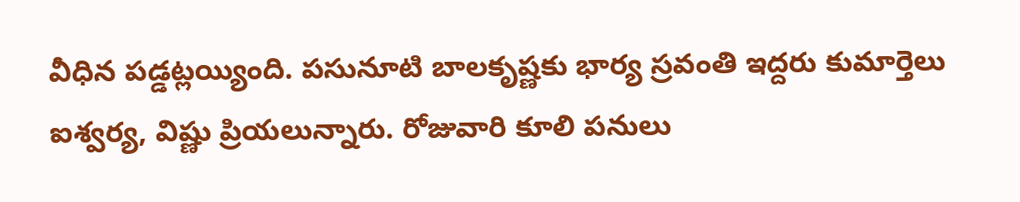వీధిన పడ్డట్లయ్యింది. పసునూటి బాలకృష్ణకు భార్య స్రవంతి ఇద్దరు కుమార్తెలు ఐశ్వర్య, విష్ణు ప్రియలున్నారు. రోజువారి కూలి పనులు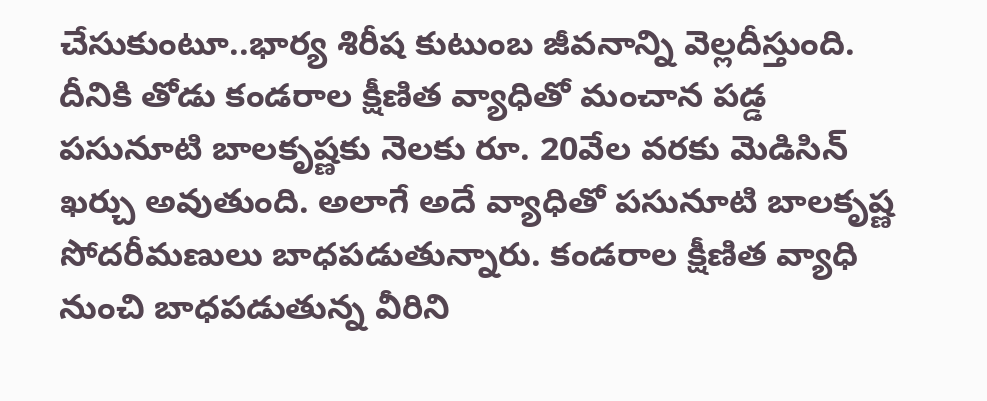చేసుకుంటూ..భార్య శిరీష కుటుంబ జీవనాన్ని వెల్లదీస్తుంది. దీనికి తోడు కండరాల క్షీణిత వ్యాధితో మంచాన పడ్డ పసునూటి బాలకృష్ణకు నెలకు రూ. 20వేల వరకు మెడిసిన్ ఖర్చు అవుతుంది. అలాగే అదే వ్యాధితో పసునూటి బాలకృష్ణ సోదరీమణులు బాధపడుతున్నారు. కండరాల క్షీణిత వ్యాధి నుంచి బాధపడుతున్న వీరిని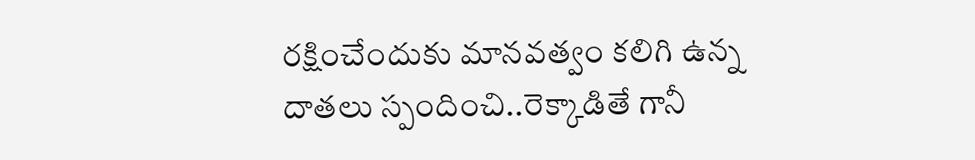రక్షించేందుకు మానవత్వం కలిగి ఉన్న దాతలు స్పందించి..రెక్కాడితే గానీ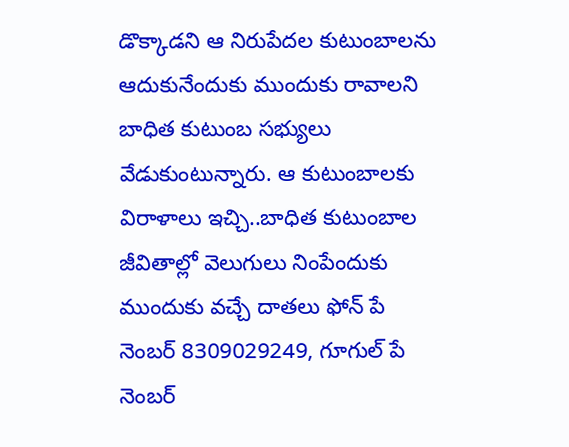డొక్కాడని ఆ నిరుపేదల కుటుంబాలను ఆదుకునేందుకు ముందుకు రావాలని బాధిత కుటుంబ సభ్యులు వేడుకుంటున్నారు. ఆ కుటుంబాలకు విరాళాలు ఇచ్చి..బాధిత కుటుంబాల జీవితాల్లో వెలుగులు నింపేందుకు ముందుకు వచ్చే దాతలు ఫోన్ పే నెంబర్ 8309029249, గూగుల్ పే నెంబర్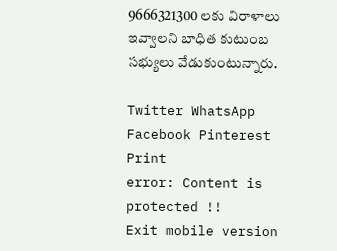9666321300 లకు విరాళాలు ఇవ్వాలని బాధిత కుటుంబ సభ్యులు వేడుకుంటున్నారు.

Twitter WhatsApp Facebook Pinterest Print
error: Content is protected !!
Exit mobile version